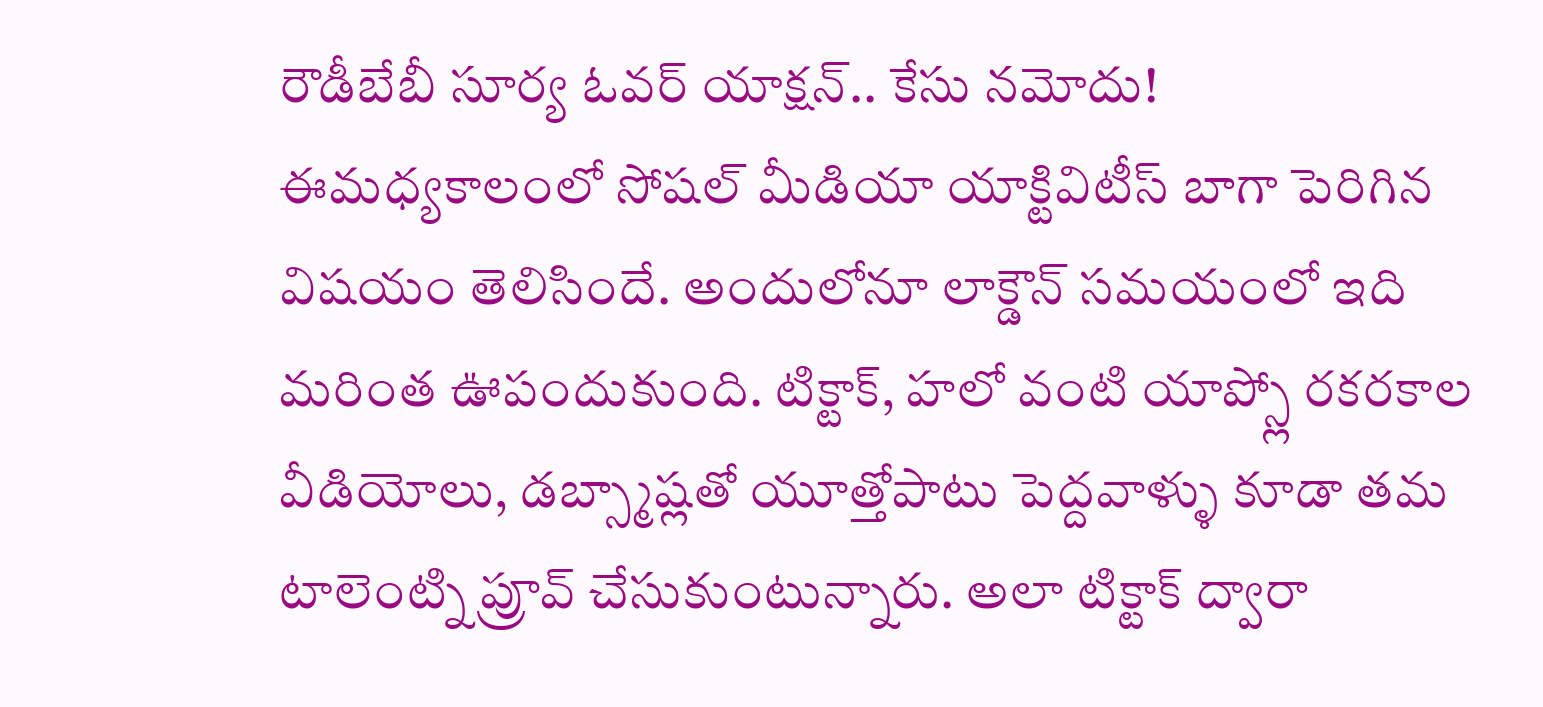రౌడీబేబీ సూర్య ఓవర్ యాక్షన్.. కేసు నమోదు!
ఈమధ్యకాలంలో సోషల్ మీడియా యాక్టివిటీస్ బాగా పెరిగిన విషయం తెలిసిందే. అందులోనూ లాక్డౌన్ సమయంలో ఇది మరింత ఊపందుకుంది. టిక్టాక్, హలో వంటి యాప్స్లో రకరకాల వీడియోలు, డబ్స్మాష్లతో యూత్తోపాటు పెద్దవాళ్ళు కూడా తమ టాలెంట్ని ప్రూవ్ చేసుకుంటున్నారు. అలా టిక్టాక్ ద్వారా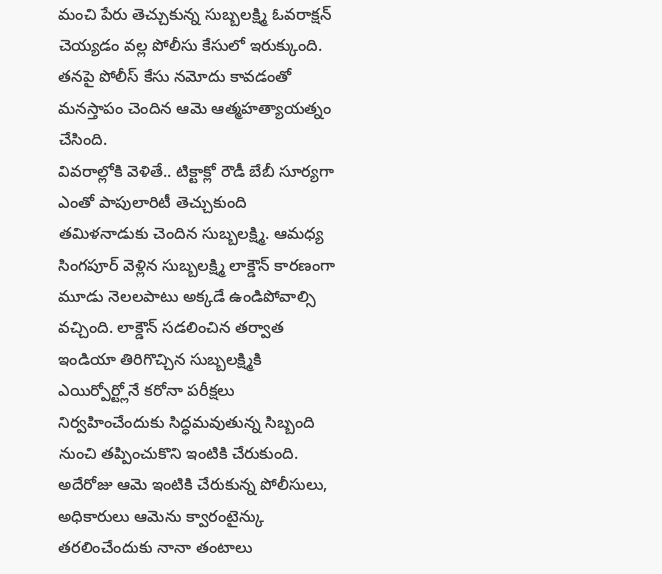మంచి పేరు తెచ్చుకున్న సుబ్బలక్ష్మి ఓవరాక్షన్ చెయ్యడం వల్ల పోలీసు కేసులో ఇరుక్కుంది. తనపై పోలీస్ కేసు నమోదు కావడంతో మనస్తాపం చెందిన ఆమె ఆత్మహత్యాయత్నం చేసింది.
వివరాల్లోకి వెళితే.. టిక్టాక్లో రౌడీ బేబీ సూర్యగా ఎంతో పాపులారిటీ తెచ్చుకుంది తమిళనాడుకు చెందిన సుబ్బలక్ష్మి. ఆమధ్య సింగపూర్ వెళ్లిన సుబ్బలక్ష్మి లాక్డౌన్ కారణంగా మూడు నెలలపాటు అక్కడే ఉండిపోవాల్సి వచ్చింది. లాక్డౌన్ సడలించిన తర్వాత ఇండియా తిరిగొచ్చిన సుబ్బలక్ష్మికి ఎయిర్పోర్ట్లోనే కరోనా పరీక్షలు నిర్వహించేందుకు సిద్ధమవుతున్న సిబ్బంది నుంచి తప్పించుకొని ఇంటికి చేరుకుంది. అదేరోజు ఆమె ఇంటికి చేరుకున్న పోలీసులు, అధికారులు ఆమెను క్వారంటైన్కు తరలించేందుకు నానా తంటాలు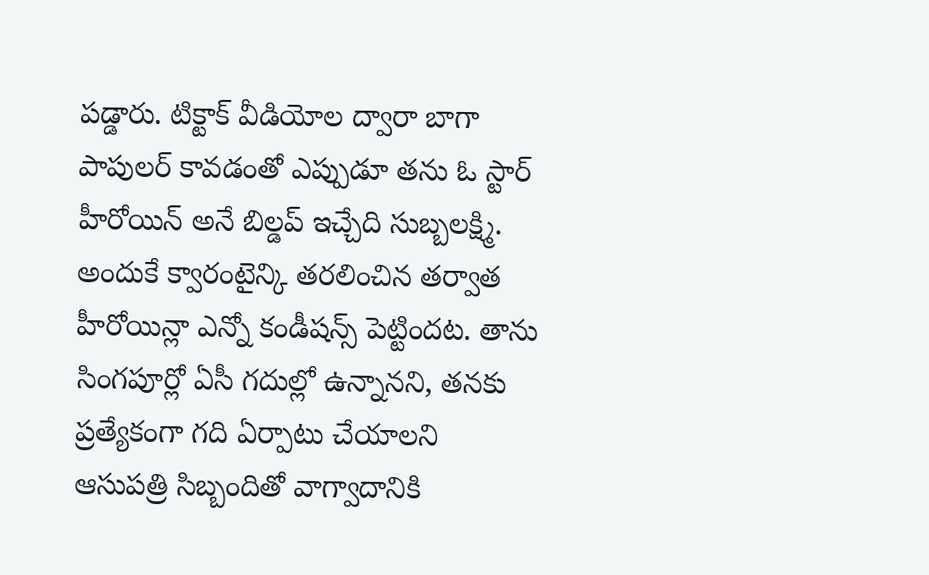పడ్డారు. టిక్టాక్ వీడియోల ద్వారా బాగా పాపులర్ కావడంతో ఎప్పుడూ తను ఓ స్టార్ హీరోయిన్ అనే బిల్డప్ ఇచ్చేది సుబ్బలక్ష్మి. అందుకే క్వారంటైన్కి తరలించిన తర్వాత హీరోయిన్లా ఎన్నో కండీషన్స్ పెట్టిందట. తాను సింగపూర్లో ఏసీ గదుల్లో ఉన్నానని, తనకు ప్రత్యేకంగా గది ఏర్పాటు చేయాలని ఆసుపత్రి సిబ్బందితో వాగ్వాదానికి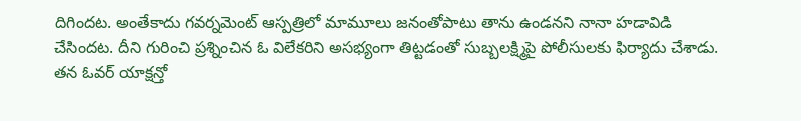దిగిందట. అంతేకాదు గవర్నమెంట్ ఆస్పత్రిలో మామూలు జనంతోపాటు తాను ఉండనని నానా హడావిడి చేసిందట. దీని గురించి ప్రశ్నించిన ఓ విలేకరిని అసభ్యంగా తిట్టడంతో సుబ్బలక్ష్మిపై పోలీసులకు ఫిర్యాదు చేశాడు. తన ఓవర్ యాక్షన్తో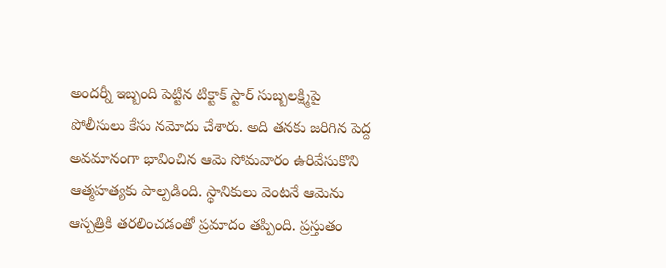అందర్నీ ఇబ్బంది పెట్టిన టిక్టాక్ స్టార్ సుబ్బలక్ష్మిపై పోలీసులు కేసు నమోదు చేశారు. అది తనకు జరిగిన పెద్ద అవమానంగా భావించిన ఆమె సోమవారం ఉరివేసుకొని ఆత్మహత్యకు పాల్పడింది. స్థానికులు వెంటనే ఆమెను ఆస్పత్రికి తరలించడంతో ప్రమాదం తప్పింది. ప్రస్తుతం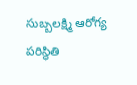సుబ్బలక్ష్మి ఆరోగ్య పరిస్థితి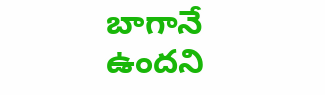బాగానే ఉందని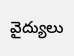వైద్యులు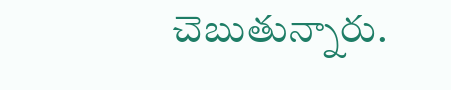చెబుతున్నారు.